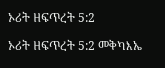ኦሪት ዘፍጥረት 5:2

ኦሪት ዘፍጥረት 5:2 መቅካእኤ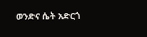ወንድና ሴት አድርጎ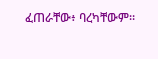ፈጠራቸው፥ ባረካቸውም።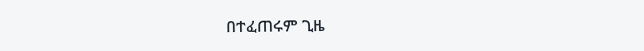በተፈጠሩም ጊዜ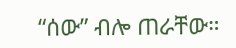“ሰው” ብሎ ጠራቸው።